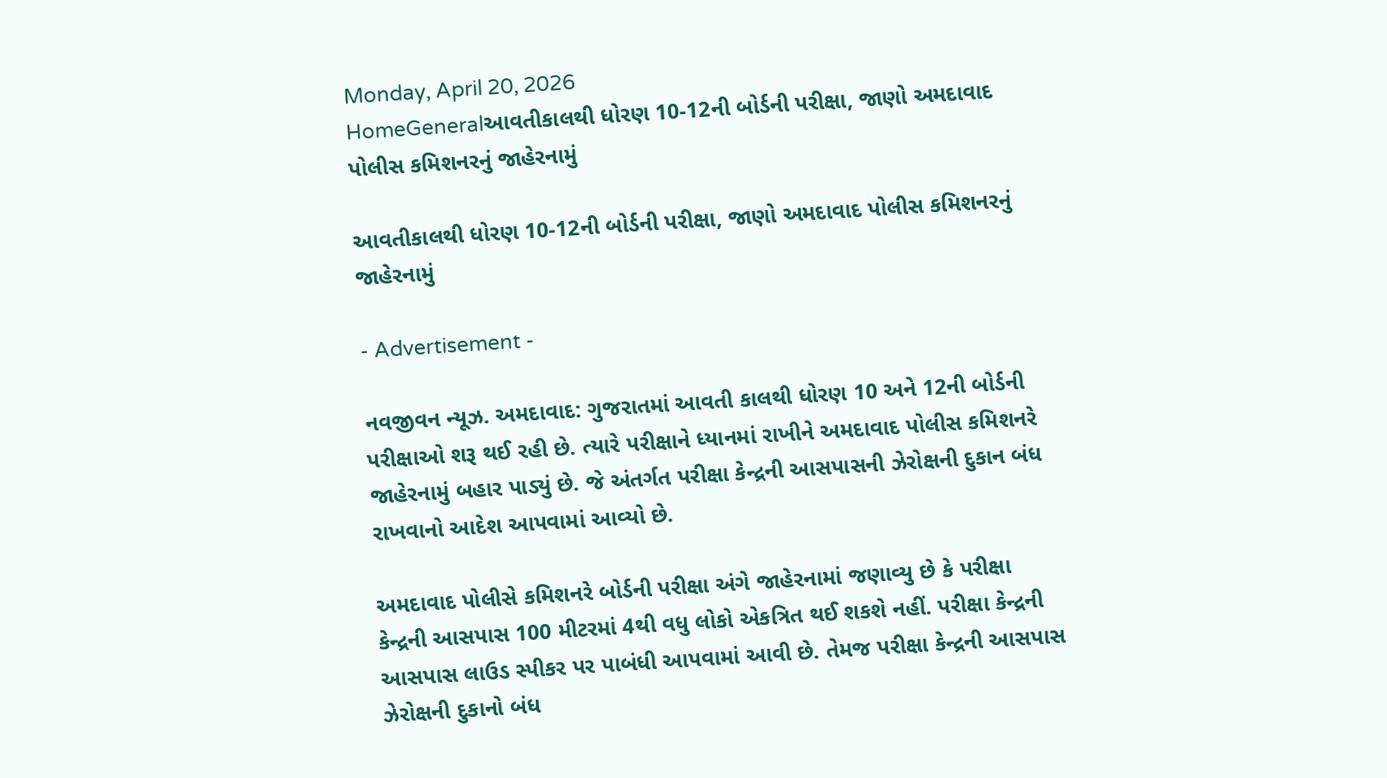Monday, April 20, 2026
HomeGeneralઆવતીકાલથી ધોરણ 10-12ની બોર્ડની પરીક્ષા, જાણો અમદાવાદ પોલીસ કમિશનરનું જાહેરનામું

આવતીકાલથી ધોરણ 10-12ની બોર્ડની પરીક્ષા, જાણો અમદાવાદ પોલીસ કમિશનરનું જાહેરનામું

- Advertisement -

નવજીવન ન્યૂઝ. અમદાવાદ: ગુજરાતમાં આવતી કાલથી ધોરણ 10 અને 12ની બોર્ડની પરીક્ષાઓ શરૂ થઈ રહી છે. ત્યારે પરીક્ષાને ધ્યાનમાં રાખીને અમદાવાદ પોલીસ કમિશનરે જાહેરનામું બહાર પાડ્યું છે. જે અંતર્ગત પરીક્ષા કેન્દ્રની આસપાસની ઝેરોક્ષની દુકાન બંધ રાખવાનો આદેશ આપવામાં આવ્યો છે.

અમદાવાદ પોલીસે કમિશનરે બોર્ડની પરીક્ષા અંગે જાહેરનામાં જણાવ્યુ છે કે પરીક્ષા કેન્દ્રની આસપાસ 100 મીટરમાં 4થી વધુ લોકો એકત્રિત થઈ શકશે નહીં. પરીક્ષા કેન્દ્રની આસપાસ લાઉડ સ્પીકર પર પાબંધી આપવામાં આવી છે. તેમજ પરીક્ષા કેન્દ્રની આસપાસ ઝેરોક્ષની દુકાનો બંધ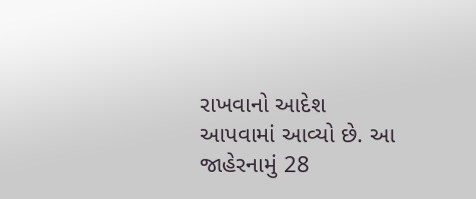રાખવાનો આદેશ આપવામાં આવ્યો છે. આ જાહેરનામું 28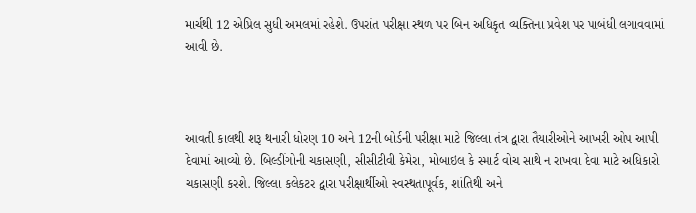માર્ચથી 12 એપ્રિલ સુધી અમલમાં રહેશે. ઉપરાંત પરીક્ષા સ્થળ પર બિન અધિકૃત વ્યક્તિના પ્રવેશ પર પાબંધી લગાવવામાં આવી છે.



આવતી કાલથી શરૂ થનારી ધોરણ 10 અને 12ની બોર્ડની પરીક્ષા માટે જિલ્લા તંત્ર દ્વારા તૈયારીઓને આખરી ઓપ આપી દેવામાં આવ્યો છે. બિલ્ડીંગોની ચકાસણી, સીસીટીવી કેમેરા, મોબાઇલ કે સ્માર્ટ વોચ સાથે ન રાખવા દેવા માટે અધિકારો ચકાસણી કરશે. જિલ્લા કલેકટર દ્વારા પરીક્ષાર્થીઓ સ્વસ્થતાપૂર્વક, શાંતિથી અને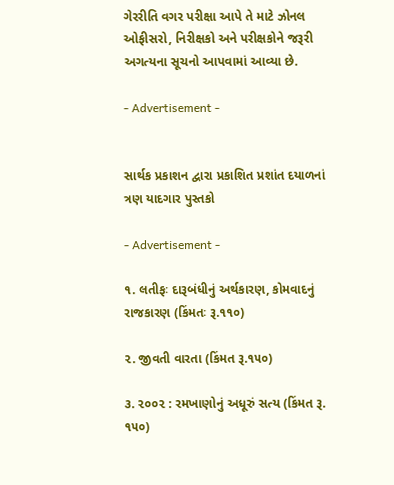ગેરરીતિ વગર પરીક્ષા આપે તે માટે ઝોનલ ઓફીસરો, નિરીક્ષકો અને પરીક્ષકોને જરૂરી અગત્યના સૂચનો આપવામાં આવ્યા છે.

- Advertisement -


સાર્થક પ્રકાશન દ્વારા પ્રકાશિત પ્રશાંત દયાળનાં ત્રણ યાદગાર પુસ્તકો

- Advertisement -

૧. લતીફઃ દારૂબંધીનું અર્થકારણ, કોમવાદનું રાજકારણ (કિંમતઃ રૂ.૧૧૦)

૨. જીવતી વારતા (કિંમત રૂ.૧૫૦)

૩. ૨૦૦૨ : રમખાણોનું અધૂરું સત્ય (કિંમત રૂ. ૧૫૦)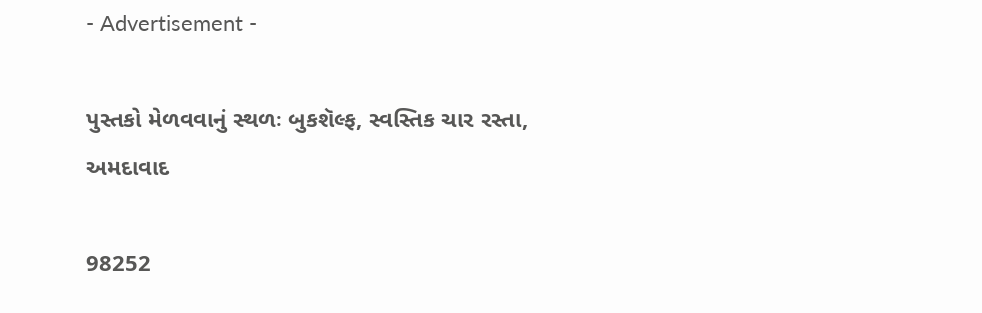- Advertisement -

પુસ્તકો મેળવવાનું સ્થળઃ બુકશૅલ્ફ, સ્વસ્તિક ચાર રસ્તા, અમદાવાદ

98252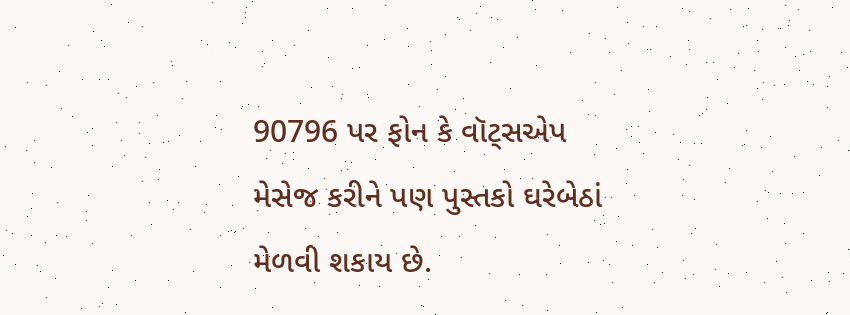90796 પર ફોન કે વૉટ્સએપ મેસેજ કરીને પણ પુસ્તકો ઘરેબેઠાં મેળવી શકાય છે.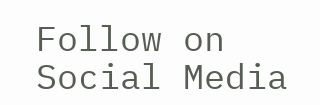Follow on Social Media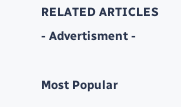RELATED ARTICLES
- Advertisment -

Most Popular